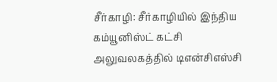சீர்காழி: சீர்காழியில் இந்திய கம்யூனிஸ்ட் கட்சி அலுவலகத்தில் டிஎன்சிஎஸ்சி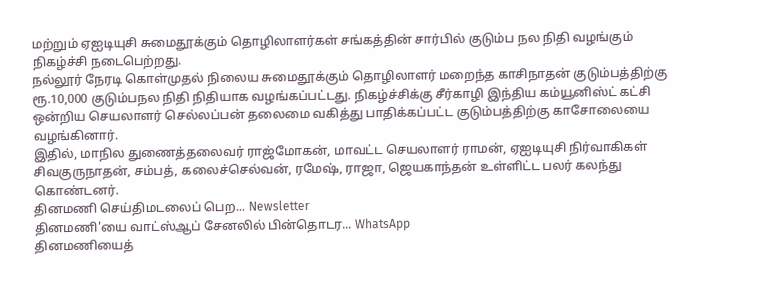மற்றும் ஏஐடியுசி சுமைதூக்கும் தொழிலாளர்கள் சங்கத்தின் சார்பில் குடும்ப நல நிதி வழங்கும் நிகழ்ச்சி நடைபெற்றது.
நல்லூர் நேரடி கொள்முதல் நிலைய சுமைதூக்கும் தொழிலாளர் மறைந்த காசிநாதன் குடும்பத்திற்கு ரூ.10,000 குடும்பநல நிதி நிதியாக வழங்கப்பட்டது. நிகழ்ச்சிக்கு சீர்காழி இந்திய கம்யூனிஸ்ட் கட்சி ஒன்றிய செயலாளர் செல்லப்பன் தலைமை வகித்து பாதிக்கப்பட்ட குடும்பத்திற்கு காசோலையை வழங்கினார்.
இதில், மாநில துணைத்தலைவர் ராஜ்மோகன், மாவட்ட செயலாளர் ராமன், ஏஐடியுசி நிர்வாகிகள் சிவகுருநாதன், சம்பத், கலைச்செல்வன், ரமேஷ், ராஜா, ஜெயகாந்தன் உள்ளிட்ட பலர் கலந்து கொண்டனர்.
தினமணி செய்திமடலைப் பெற... Newsletter
தினமணி'யை வாட்ஸ்ஆப் சேனலில் பின்தொடர... WhatsApp
தினமணியைத்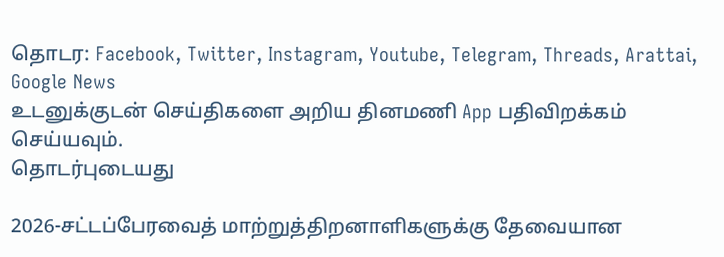தொடர: Facebook, Twitter, Instagram, Youtube, Telegram, Threads, Arattai, Google News
உடனுக்குடன் செய்திகளை அறிய தினமணி App பதிவிறக்கம் செய்யவும்.
தொடர்புடையது

2026-சட்டப்பேரவைத் மாற்றுத்திறனாளிகளுக்கு தேவையான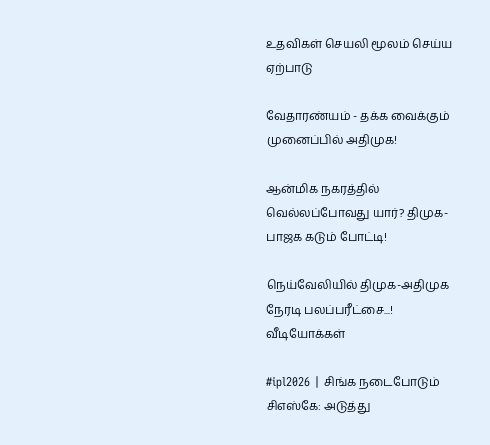உதவிகள் செயலி மூலம் செய்ய ஏற்பாடு

வேதாரண்யம் - தக்க வைக்கும் முனைப்பில் அதிமுக!

ஆன்மிக நகரத்தில் வெல்லப்போவது யார்? திமுக-பாஜக கடும் போட்டி!

நெய்வேலியில் திமுக-அதிமுக நேரடி பலப்பரீட்சை...!
வீடியோக்கள்

#ipl2026 | சிங்க நடைபோடும் சிஎஸ்கே: அடுத்து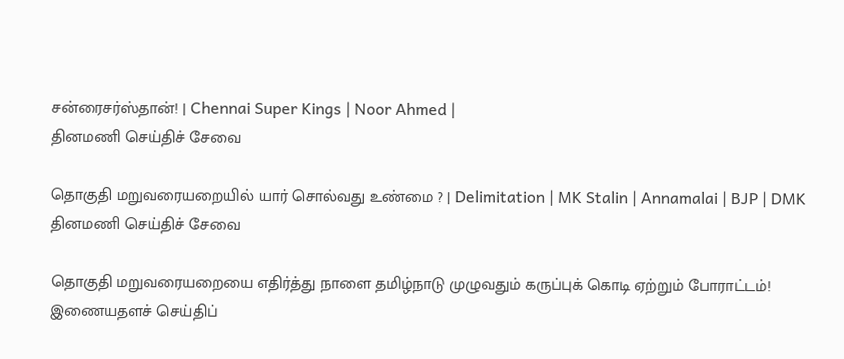சன்ரைசர்ஸ்தான்! | Chennai Super Kings | Noor Ahmed |
தினமணி செய்திச் சேவை

தொகுதி மறுவரையறையில் யார் சொல்வது உண்மை ? | Delimitation | MK Stalin | Annamalai | BJP | DMK
தினமணி செய்திச் சேவை

தொகுதி மறுவரையறையை எதிர்த்து நாளை தமிழ்நாடு முழுவதும் கருப்புக் கொடி ஏற்றும் போராட்டம்!
இணையதளச் செய்திப்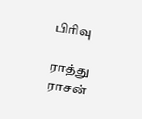பிரிவு

ராத்து ராசன்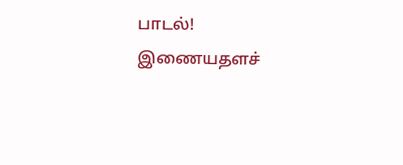பாடல்!
இணையதளச்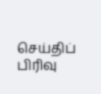செய்திப் பிரிவு